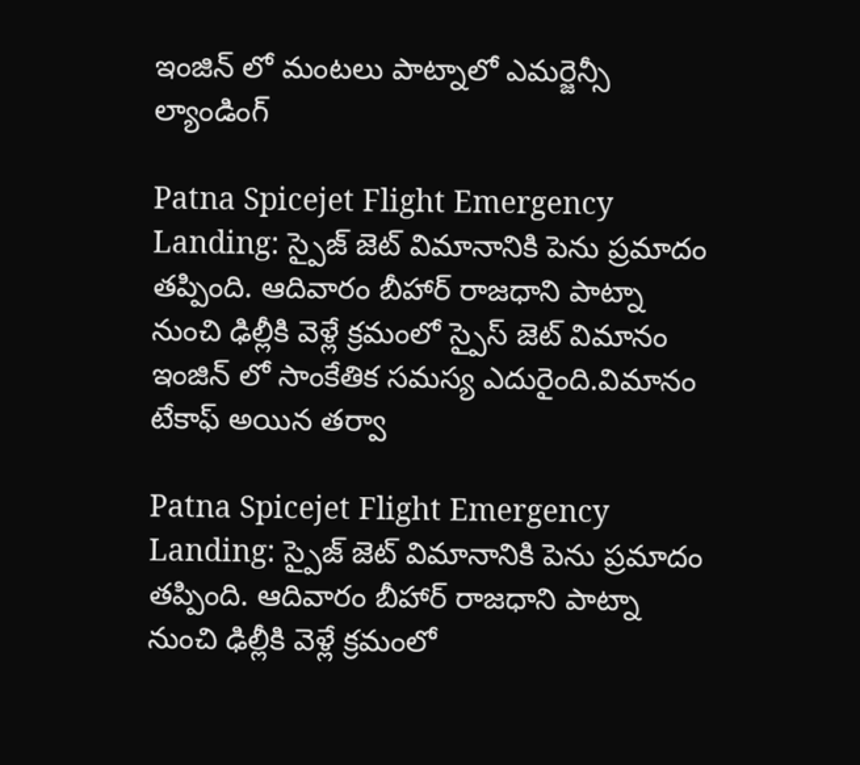ఇంజిన్ లో మంటలు పాట్నాలో ఎమర్జెన్సీ ల్యాండింగ్

Patna Spicejet Flight Emergency Landing: స్పైజ్ జెట్ విమానానికి పెను ప్రమాదం తప్పింది. ఆదివారం బీహార్ రాజధాని పాట్నా నుంచి ఢిల్లీకి వెళ్లే క్రమంలో స్పైస్ జెట్ విమానం ఇంజిన్ లో సాంకేతిక సమస్య ఎదురైంది.విమానం టేకాఫ్ అయిన తర్వా

Patna Spicejet Flight Emergency Landing: స్పైజ్ జెట్ విమానానికి పెను ప్రమాదం తప్పింది. ఆదివారం బీహార్ రాజధాని పాట్నా నుంచి ఢిల్లీకి వెళ్లే క్రమంలో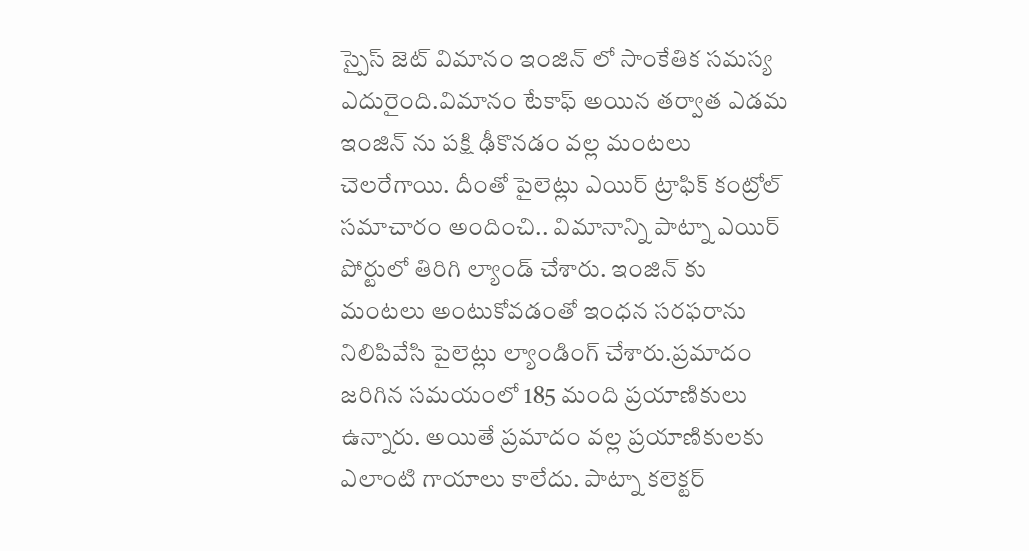స్పైస్ జెట్ విమానం ఇంజిన్ లో సాంకేతిక సమస్య ఎదురైంది.విమానం టేకాఫ్ అయిన తర్వాత ఎడమ ఇంజిన్ ను పక్షి ఢీకొనడం వల్ల మంటలు చెలరేగాయి. దీంతో పైలెట్లు ఎయిర్ ట్రాఫిక్ కంట్రోల్ సమాచారం అందించి.. విమానాన్ని పాట్నా ఎయిర్ పోర్టులో తిరిగి ల్యాండ్ చేశారు. ఇంజిన్ కు మంటలు అంటుకోవడంతో ఇంధన సరఫరాను నిలిపివేసి పైలెట్లు ల్యాండింగ్ చేశారు.ప్రమాదం జరిగిన సమయంలో 185 మంది ప్రయాణికులు ఉన్నారు. అయితే ప్రమాదం వల్ల ప్రయాణికులకు ఎలాంటి గాయాలు కాలేదు. పాట్నా కలెక్టర్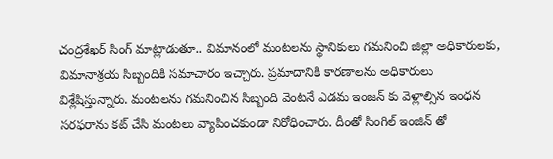చంద్రశేఖర్ సింగ్ మాట్లాడుతూ.. విమానంలో మంటలను స్థానికులు గమనించి జిల్లా అధికారులకు, విమానాశ్రయ సిబ్బందికి సమాచారం ఇచ్చారు. ప్రమాదానికి కారణాలను అధికారులు విశ్లేషిస్తున్నారు. మంటలను గమనించిన సిబ్బంది వెంటనే ఎడమ ఇంజన్ కు వెళ్లాల్సిన ఇంధన సరఫరాను కట్ చేసి మంటలు వ్యాపించకుండా నిరోధించారు. దీంతో సింగిల్ ఇంజిన్ తో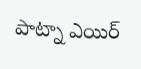పాట్నా ఎయిర్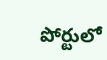పోర్టులో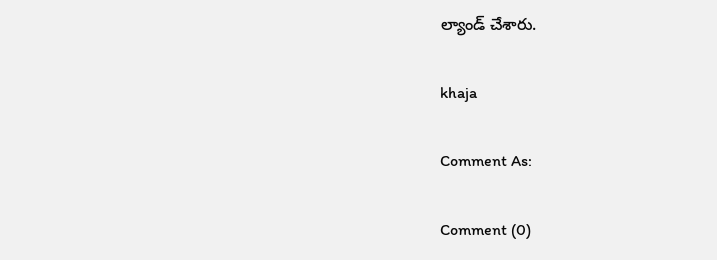ల్యాండ్ చేశారు.

khaja

Comment As:

Comment (0)